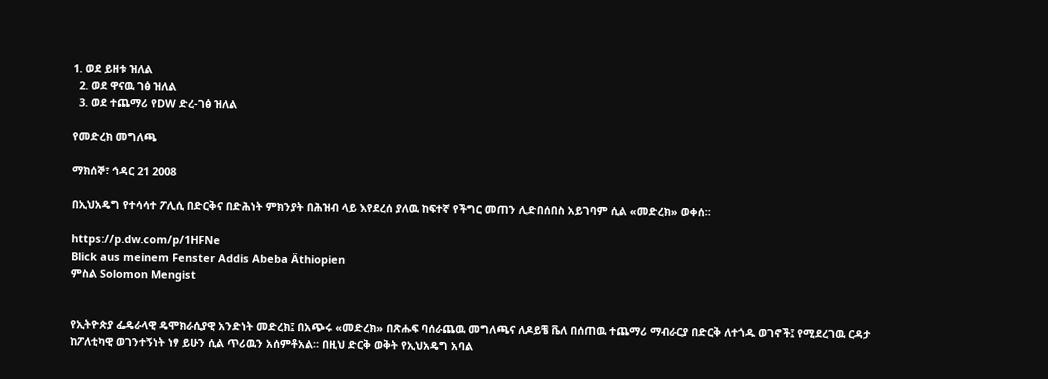1. ወደ ይዘቱ ዝለል
  2. ወደ ዋናዉ ገፅ ዝለል
  3. ወደ ተጨማሪ የDW ድረ-ገፅ ዝለል

የመድረክ መግለጫ

ማክሰኞ፣ ኅዳር 21 2008

በኢህአዴግ የተሳሳተ ፖሊሲ በድርቅና በድሕነት ምክንያት በሕዝብ ላይ እየደረሰ ያለዉ ከፍተኛ የችግር መጠን ሊድበሰበስ አይገባም ሲል «መድረክ» ወቀሰ።

https://p.dw.com/p/1HFNe
Blick aus meinem Fenster Addis Abeba Äthiopien
ምስል Solomon Mengist


የኢትዮጵያ ፌዴራላዊ ዴሞክራሲያዊ አንድነት መድረክ፤ በአጭሩ «መድረክ» በጽሑፍ ባሰራጨዉ መግለጫና ለዶይቼ ቬለ በሰጠዉ ተጨማሪ ማብራርያ በድርቅ ለተጎዱ ወገኖች፤ የሚደረገዉ ርዳታ ከፖለቲካዊ ወገንተኝነት ነፃ ይሁን ሲል ጥሪዉን አሰምቶአል። በዚህ ድርቅ ወቅት የኢህአዴግ አባል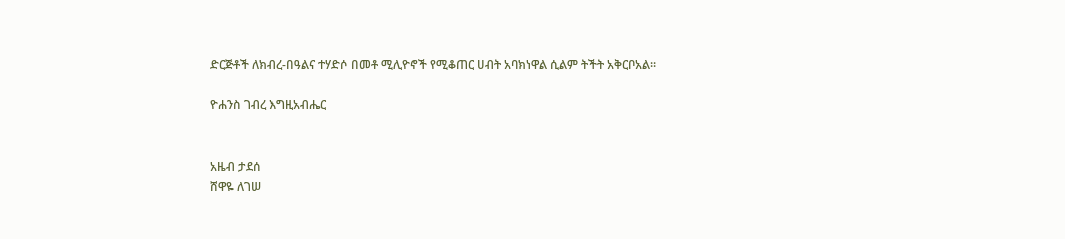ድርጅቶች ለክብረ-በዓልና ተሃድሶ በመቶ ሚሊዮኖች የሚቆጠር ሀብት አባክነዋል ሲልም ትችት አቅርቦአል።

ዮሐንስ ገብረ እግዚአብሔር


አዜብ ታደሰ
ሸዋዬ ለገሠ